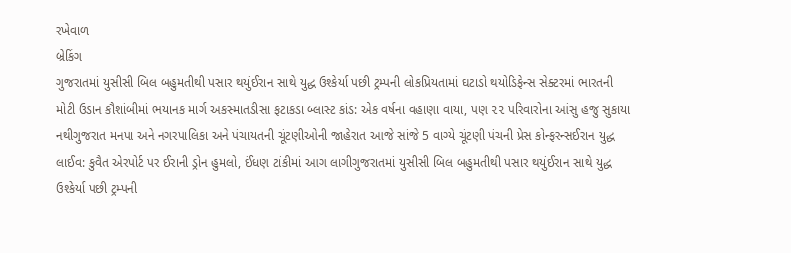રખેવાળ
બ્રેકિંગ
ગુજરાતમાં યુસીસી બિલ બહુમતીથી પસાર થયુંઈરાન સાથે યુદ્ધ ઉશ્કેર્યા પછી ટ્રમ્પની લોકપ્રિયતામાં ઘટાડો થયોડિફેન્સ સેક્ટરમાં ભારતની મોટી ઉડાન કૌશાંબીમાં ભયાનક માર્ગ અકસ્માતડીસા ફટાકડા બ્લાસ્ટ કાંડ: એક વર્ષના વહાણા વાયા, પણ ૨૨ પરિવારોના આંસુ હજુ સુકાયા નથીગુજરાત મનપા અને નગરપાલિકા અને પંચાયતની ચૂંટણીઓની જાહેરાત આજે સાંજે 5 વાગ્યે ચૂંટણી પંચની પ્રેસ કોન્ફરન્સઈરાન યુદ્ધ લાઈવ: કુવૈત એરપોર્ટ પર ઈરાની ડ્રોન હુમલો, ઈંધણ ટાંકીમાં આગ લાગીગુજરાતમાં યુસીસી બિલ બહુમતીથી પસાર થયુંઈરાન સાથે યુદ્ધ ઉશ્કેર્યા પછી ટ્રમ્પની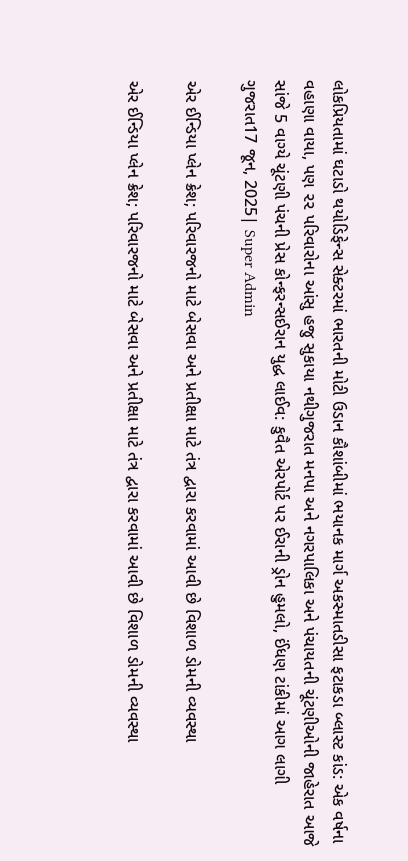લોકપ્રિયતામાં ઘટાડો થયોડિફેન્સ સેક્ટરમાં ભારતની મોટી ઉડાન કૌશાંબીમાં ભયાનક માર્ગ અકસ્માતડીસા ફટાકડા બ્લાસ્ટ કાંડ: એક વર્ષના વહાણા વાયા, પણ ૨૨ પરિવારોના આંસુ હજુ સુકાયા નથીગુજરાત મનપા અને નગરપાલિકા અને પંચાયતની ચૂંટણીઓની જાહેરાત આજે સાંજે 5 વાગ્યે ચૂંટણી પંચની પ્રેસ કોન્ફરન્સઈરાન યુદ્ધ લાઈવ: કુવૈત એરપોર્ટ પર ઈરાની ડ્રોન હુમલો, ઈંધણ ટાંકીમાં આગ લાગી
ગુજરાત17 જૂન, 2025| Super Admin

એર ઈન્ડિયા પ્લેન ક્રેશ; પરિવારજનો માટે બેસવા અને પ્રતીક્ષા માટે તંત્ર દ્વારા કરવામાં આવી છે વિશાળ ડોમની વ્યવસ્થા

એર ઈન્ડિયા પ્લેન ક્રેશ; પરિવારજનો માટે બેસવા અને પ્રતીક્ષા માટે તંત્ર દ્વારા કરવામાં આવી છે વિશાળ ડોમની વ્યવસ્થા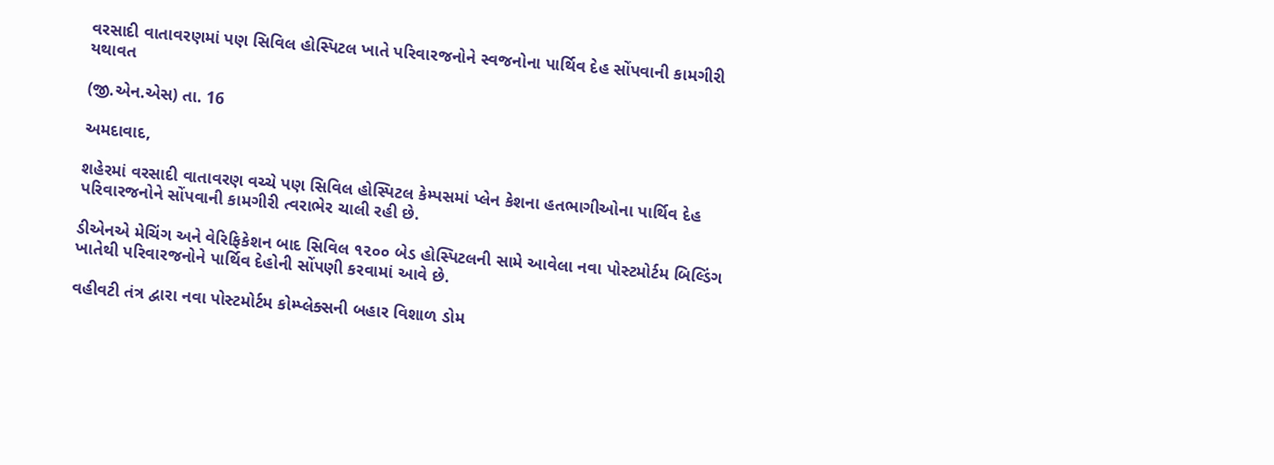વરસાદી વાતાવરણમાં પણ સિવિલ હોસ્પિટલ ખાતે પરિવારજનોને સ્વજનોના પાર્થિવ દેહ સોંપવાની કામગીરી યથાવત

(જી.એન.એસ) તા. 16

અમદાવાદ,

શહેરમાં વરસાદી વાતાવરણ વચ્ચે પણ સિવિલ હોસ્પિટલ કેમ્પસમાં પ્લેન કેશના હતભાગીઓના પાર્થિવ દેહ પરિવારજનોને સોંપવાની કામગીરી ત્વરાભેર ચાલી રહી છે.

ડીએનએ મેચિંગ અને વેરિફિકેશન બાદ સિવિલ ૧૨૦૦ બેડ હોસ્પિટલની સામે આવેલા નવા પોસ્ટમોર્ટમ બિલ્ડિંગ ખાતેથી પરિવારજનોને પાર્થિવ દેહોની સોંપણી કરવામાં આવે છે.

વહીવટી તંત્ર દ્વારા નવા પોસ્ટમોર્ટમ કોમ્પ્લેક્સની બહાર વિશાળ ડોમ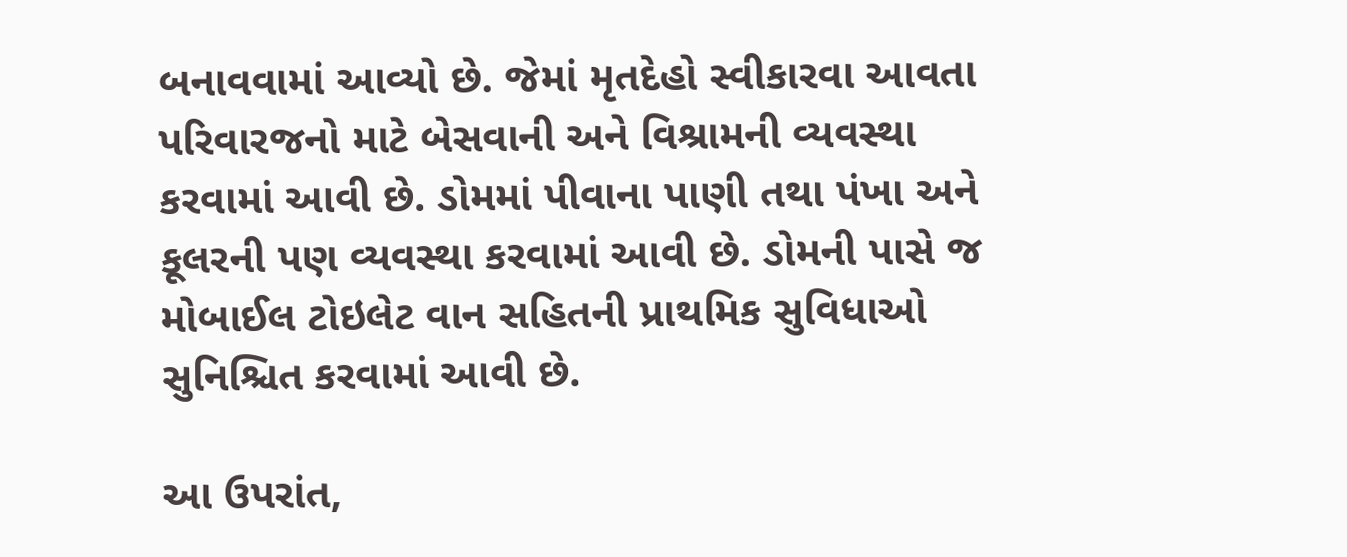બનાવવામાં આવ્યો છે. જેમાં મૃતદેહો સ્વીકારવા આવતા પરિવારજનો માટે બેસવાની અને વિશ્રામની વ્યવસ્થા કરવામાં આવી છે. ડોમમાં પીવાના પાણી તથા પંખા અને કૂલરની પણ વ્યવસ્થા કરવામાં આવી છે. ડોમની પાસે જ મોબાઈલ ટોઇલેટ વાન સહિતની પ્રાથમિક સુવિધાઓ સુનિશ્ચિત કરવામાં આવી છે.

આ ઉપરાંત,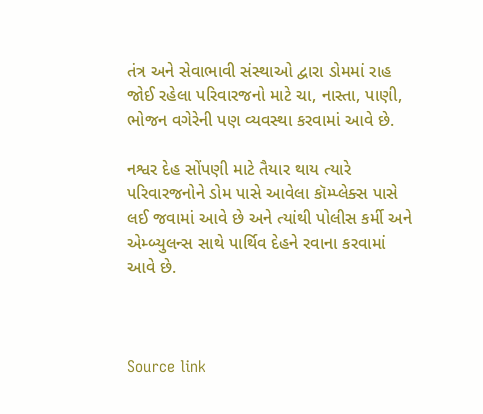તંત્ર અને સેવાભાવી સંસ્થાઓ દ્વારા ડોમમાં રાહ જોઈ રહેલા પરિવારજનો માટે ચા, નાસ્તા, પાણી, ભોજન વગેરેની પણ વ્યવસ્થા કરવામાં આવે છે.

નશ્વર દેહ સોંપણી માટે તૈયાર થાય ત્યારે પરિવારજનોને ડોમ પાસે આવેલા કૉમ્પ્લેક્સ પાસે લઈ જવામાં આવે છે અને ત્યાંથી પોલીસ કર્મી અને એમ્બ્યુલન્સ સાથે પાર્થિવ દેહને રવાના કરવામાં આવે છે.



Source link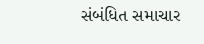સંબંધિત સમાચાર